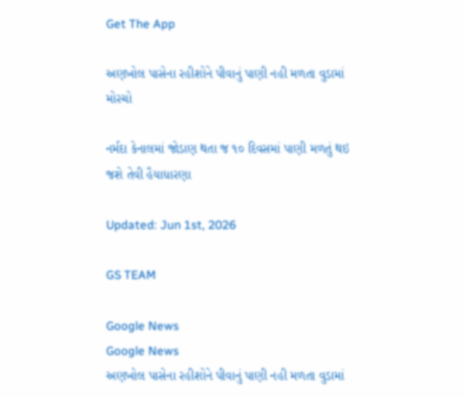Get The App

અણખોલ પાસેના રહીશોને પીવાનું પાણી નહી મળતા વુડામાં મોરચો

નર્મદા કેનાલમાં જોડાણ થતા જ ૧૦ દિવસમાં પાણી મળતું થઇ જશે તેવી હૈયાધારણા

Updated: Jun 1st, 2026

GS TEAM

Google News
Google News
અણખોલ પાસેના રહીશોને પીવાનું પાણી નહી મળતા વુડામાં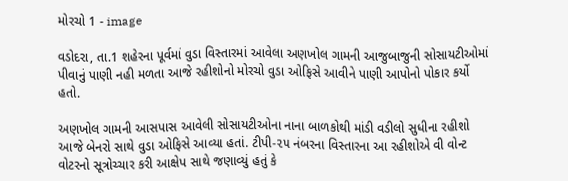મોરચો 1 - image

વડોદરા, તા.1 શહેરના પૂર્વમાં વુડા વિસ્તારમાં આવેલા અણખોલ ગામની આજુબાજુની સોસાયટીઓમાં પીવાનું પાણી નહી મળતા આજે રહીશોનો મોરચો વુડા ઓફિસે આવીને પાણી આપોનો પોકાર કર્યો હતો.

અણખોલ ગામની આસપાસ આવેલી સોસાયટીઓના નાના બાળકોથી માંડી વડીલો સુધીના રહીશો આજે બેનરો સાથે વુડા ઓફિસે આવ્યા હતાં. ટીપી-૨૫ નંબરના વિસ્તારના આ રહીશોએ વી વોન્ટ વોટરનો સૂત્રોચ્ચાર કરી આક્ષેપ સાથે જણાવ્યું હતું કે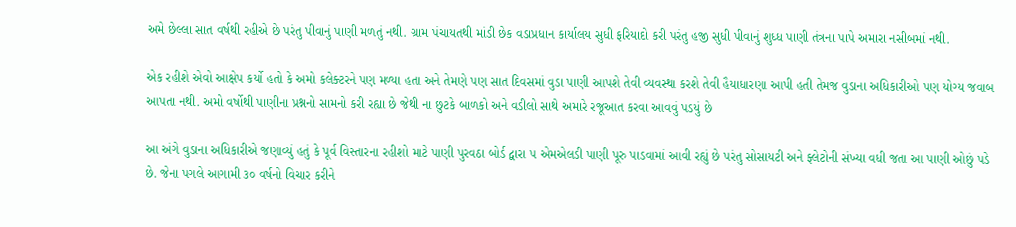અમે છેલ્લા સાત વર્ષથી રહીએ છે પરંતુ પીવાનું પાણી મળતું નથી. ગ્રામ પંચાયતથી માંડી છેક વડાપ્રધાન કાર્યાલય સુધી ફરિયાદો કરી પરંતુ હજી સુધી પીવાનું શુધ્ધ પાણી તંત્રના પાપે અમારા નસીબમાં નથી.

એક રહીશે એવો આક્ષેપ કર્યો હતો કે અમો કલેક્ટરને પણ મળ્યા હતા અને તેમણે પણ સાત દિવસમાં વુડા પાણી આપશે તેવી વ્યવસ્થા કરશે તેવી હૈયાધારણા આપી હતી તેમજ વુડાના અધિકારીઓ પણ યોગ્ય જવાબ આપતા નથી. અમો વર્ષોથી પાણીના પ્રશ્નનો સામનો કરી રહ્યા છે જેથી ના છુટકે બાળકો અને વડીલો સાથે અમારે રજૂઆત કરવા આવવું પડયું છે

આ અંગે વુડાના અધિકારીએ જણાવ્યું હતું કે પૂર્વ વિસ્તારના રહીશો માટે પાણી પુરવઠા બોર્ડ દ્વારા ૫ એમએલડી પાણી પૂરુ પાડવામાં આવી રહ્યું છે પરંતુ સોસાયટી અને ફ્લેટોની સંખ્યા વધી જતા આ પાણી ઓછું પડે છે. જેના પગલે આગામી ૩૦ વર્ષનો વિચાર કરીને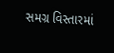સમગ્ર વિસ્તારમાં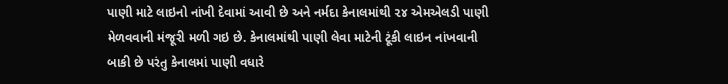પાણી માટે લાઇનો નાંખી દેવામાં આવી છે અને નર્મદા કેનાલમાંથી ૨૪ એમએલડી પાણી મેળવવાની મંજૂરી મળી ગઇ છે. કેનાલમાંથી પાણી લેવા માટેની ટૂંકી લાઇન નાંખવાની બાકી છે પરંતુ કેનાલમાં પાણી વધારે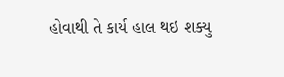હોવાથી તે કાર્ય હાલ થઇ શક્યુ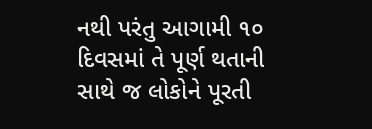નથી પરંતુ આગામી ૧૦ દિવસમાં તે પૂર્ણ થતાની સાથે જ લોકોને પૂરતી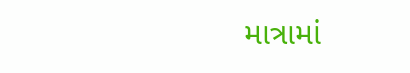માત્રામાં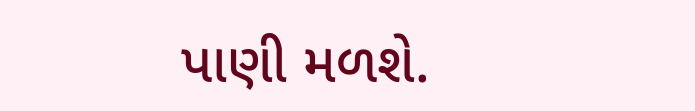પાણી મળશે.